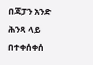በጃፓን አንድ ሕንጻ ላይ በተቀሰቀሰ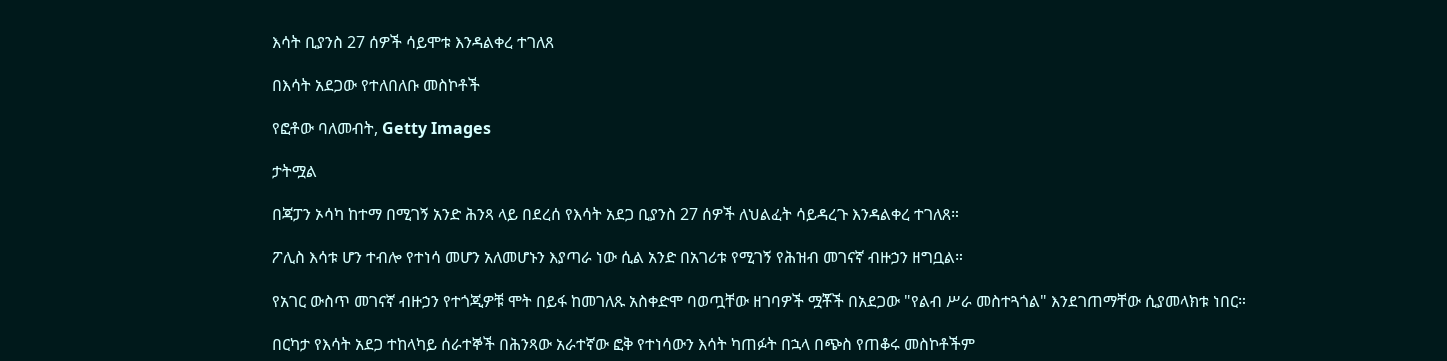እሳት ቢያንስ 27 ሰዎች ሳይሞቱ እንዳልቀረ ተገለጸ

በእሳት አደጋው የተለበለቡ መስኮቶች

የፎቶው ባለመብት, Getty Images

ታትሟል

በጃፓን ኦሳካ ከተማ በሚገኝ አንድ ሕንጻ ላይ በደረሰ የእሳት አደጋ ቢያንስ 27 ሰዎች ለህልፈት ሳይዳረጉ እንዳልቀረ ተገለጸ።

ፖሊስ እሳቱ ሆን ተብሎ የተነሳ መሆን አለመሆኑን እያጣራ ነው ሲል አንድ በአገሪቱ የሚገኝ የሕዝብ መገናኛ ብዙኃን ዘግቧል።

የአገር ውስጥ መገናኛ ብዙኃን የተጎጂዎቹ ሞት በይፋ ከመገለጹ አስቀድሞ ባወጧቸው ዘገባዎች ሟቾች በአደጋው "የልብ ሥራ መስተጓጎል" እንደገጠማቸው ሲያመላክቱ ነበር።

በርካታ የእሳት አደጋ ተከላካይ ሰራተኞች በሕንጻው አራተኛው ፎቅ የተነሳውን እሳት ካጠፉት በኋላ በጭስ የጠቆሩ መስኮቶችም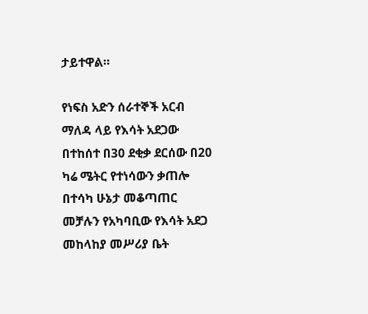ታይተዋል።

የነፍስ አድን ሰራተኞች አርብ ማለዳ ላይ የእሳት አደጋው በተከሰተ በ30 ደቂቃ ደርሰው በ20 ካሬ ሜትር የተነሳውን ቃጠሎ በተሳካ ሁኔታ መቆጣጠር መቻሉን የአካባቢው የእሳት አደጋ መከላከያ መሥሪያ ቤት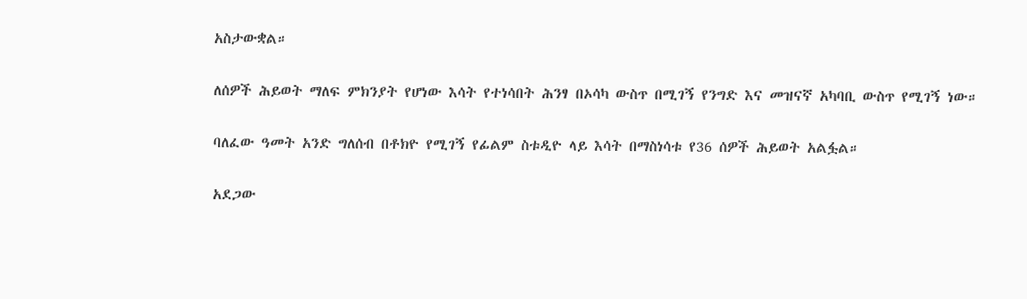አስታውቋል።

ለሰዎች ሕይወት ማለፍ ምክንያት የሆነው እሳት የተነሳበት ሕንፃ በኦሳካ ውስጥ በሚገኝ የንግድ እና መዝናኛ አካባቢ ውስጥ የሚገኝ ነው።

ባለፈው ዓመት አንድ ግለሰብ በቶክዮ የሚገኝ የፊልም ስቱዲዮ ላይ እሳት በማስነሳቱ የ36 ሰዎች ሕይወት አልፏል።

አደጋው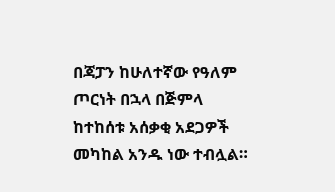በጃፓን ከሁለተኛው የዓለም ጦርነት በኋላ በጅምላ ከተከሰቱ አሰቃቂ አደጋዎች መካከል አንዱ ነው ተብሏል።